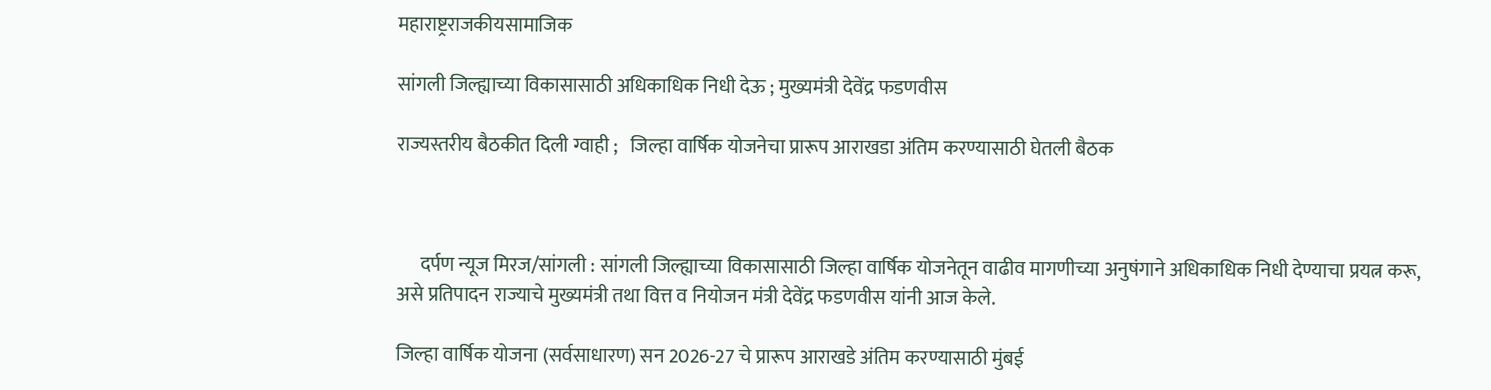महाराष्ट्रराजकीयसामाजिक

सांगली जिल्ह्याच्या विकासासाठी अधिकाधिक निधी देऊ ; मुख्यमंत्री देवेंद्र फडणवीस

राज्यस्तरीय बैठकीत दिली ग्वाही ;   जिल्हा वार्षिक योजनेचा प्रारूप आराखडा अंतिम करण्यासाठी घेतली बैठक



      दर्पण न्यूज मिरज/सांगली : सांगली जिल्ह्याच्या विकासासाठी जिल्हा वार्षिक योजनेतून वाढीव मागणीच्या अनुषंगाने अधिकाधिक निधी देण्याचा प्रयत्न करू, असे प्रतिपादन राज्याचे मुख्यमंत्री तथा वित्त व नियोजन मंत्री देवेंद्र फडणवीस यांनी आज केले.

जिल्हा वार्षिक योजना (सर्वसाधारण) सन 2026-27 चे प्रारूप आराखडे अंतिम करण्यासाठी मुंबई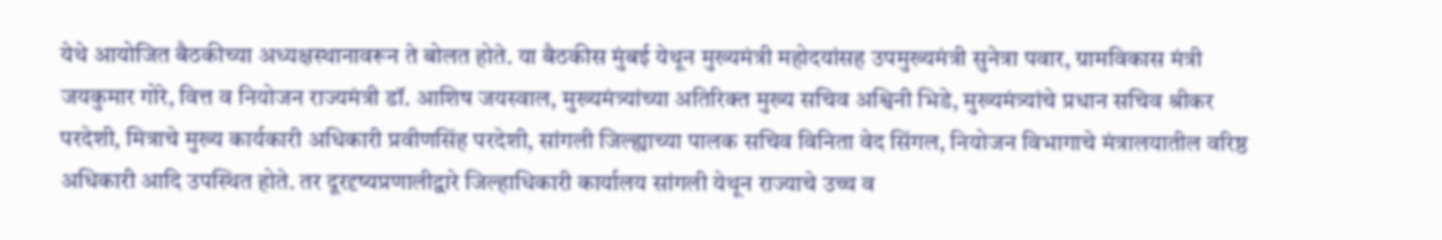येथे आयोजित बैठकीच्या अध्यक्षस्थानावरून ते बोलत होते. या बैठकीस मुंबई येथून मुख्यमंत्री महोदयांसह उपमुख्यमंत्री सुनेत्रा पवार, ग्रामविकास मंत्री जयकुमार गोरे, वित्त व नियोजन राज्यमंत्री डॉ. आशिष जयस्वाल, मुख्यमंत्र्यांच्या अतिरिक्त मुख्य सचिव अश्विनी भिडे, मुख्यमंत्र्यांचे प्रधान सचिव श्रीकर परदेशी, मित्राचे मुख्य कार्यकारी अधिकारी प्रवीणसिंह परदेशी, सांगली जिल्ह्याच्या पालक सचिव विनिता वेद सिंगल, नियोजन विभागाचे मंत्रालयातील वरिष्ठ अधिकारी आदि उपस्थित होते. तर दूरदृष्यप्रणालीद्वारे जिल्हाधिकारी कार्यालय सांगली येथून राज्याचे उच्च व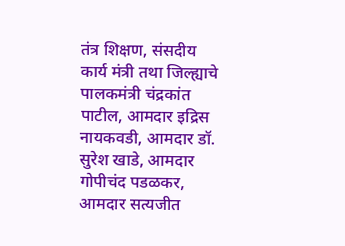तंत्र शिक्षण, संसदीय कार्य मंत्री तथा जिल्ह्याचे पालकमंत्री चंद्रकांत पाटील, आमदार इद्रिस नायकवडी, आमदार डॉ. सुरेश खाडे, आमदार गोपीचंद पडळकर, आमदार सत्यजीत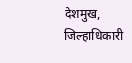देशमुख, जिल्हाधिकारी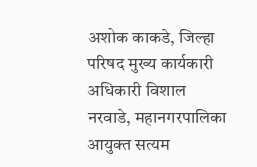अशोक काकडे, जिल्हा परिषद मुख्य कार्यकारी अधिकारी विशाल नरवाडे, महानगरपालिका आयुक्त सत्यम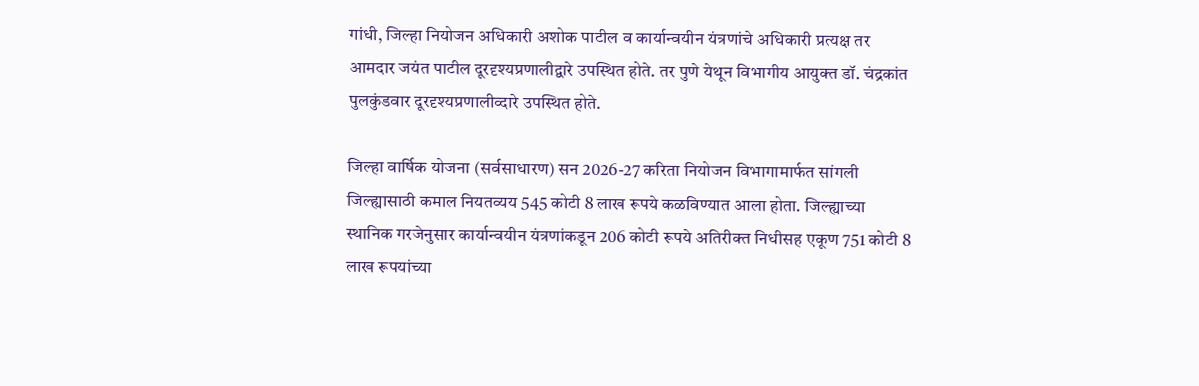गांधी, जिल्हा नियोजन अधिकारी अशोक पाटील व कार्यान्वयीन यंत्रणांचे अधिकारी प्रत्यक्ष तर आमदार जयंत पाटील दूरदृश्यप्रणालीद्वारे उपस्थित होते. तर पुणे येथून विभागीय आयुक्त डॉ. चंद्रकांत पुलकुंडवार दूरदृश्यप्रणालीव्दारे उपस्थित होते.

जिल्हा वार्षिक योजना (सर्वसाधारण) सन 2026-27 करिता नियोजन विभागामार्फत सांगली जिल्ह्यासाठी कमाल नियतव्यय 545 कोटी 8 लाख रूपये कळविण्यात आला होता. जिल्ह्याच्या स्थानिक गरजेनुसार कार्यान्वयीन यंत्रणांकडून 206 कोटी रूपये अतिरीक्त निधीसह एकूण 751 कोटी 8 लाख रूपयांच्या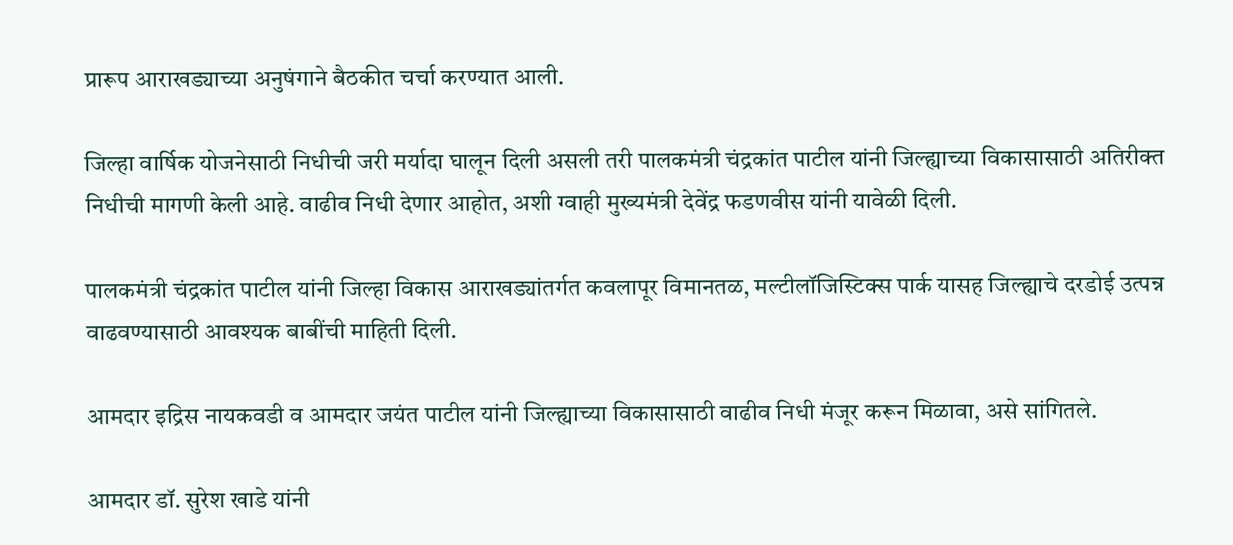प्रारूप आराखड्याच्या अनुषंगाने बैठकीत चर्चा करण्यात आली.

जिल्हा वार्षिक योजनेसाठी निधीची जरी मर्यादा घालून दिली असली तरी पालकमंत्री चंद्रकांत पाटील यांनी जिल्ह्याच्या विकासासाठी अतिरीक्त निधीची मागणी केली आहे. वाढीव निधी देणार आहोत, अशी ग्वाही मुख्यमंत्री देवेंद्र फडणवीस यांनी यावेळी दिली.

पालकमंत्री चंद्रकांत पाटील यांनी जिल्हा विकास आराखड्यांतर्गत कवलापूर विमानतळ, मल्टीलॉजिस्टिक्स पार्क यासह जिल्ह्याचे दरडोई उत्पन्न वाढवण्यासाठी आवश्यक बाबींची माहिती दिली.

आमदार इद्रिस नायकवडी व आमदार जयंत पाटील यांनी जिल्ह्याच्या विकासासाठी वाढीव निधी मंजूर करून मिळावा, असे सांगितले.

आमदार डॉ. सुरेश खाडे यांनी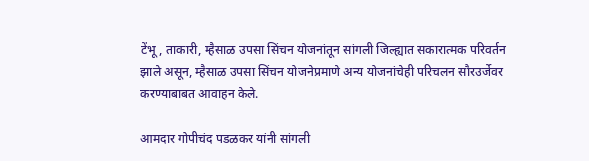टेंभू, ताकारी, म्हैसाळ उपसा सिंचन योजनांतून सांगली जिल्ह्यात सकारात्मक परिवर्तन झाले असून, म्हैसाळ उपसा सिंचन योजनेप्रमाणे अन्य योजनांचेही परिचलन सौरउर्जेवर करण्याबाबत आवाहन केले.

आमदार गोपीचंद पडळकर यांनी सांगली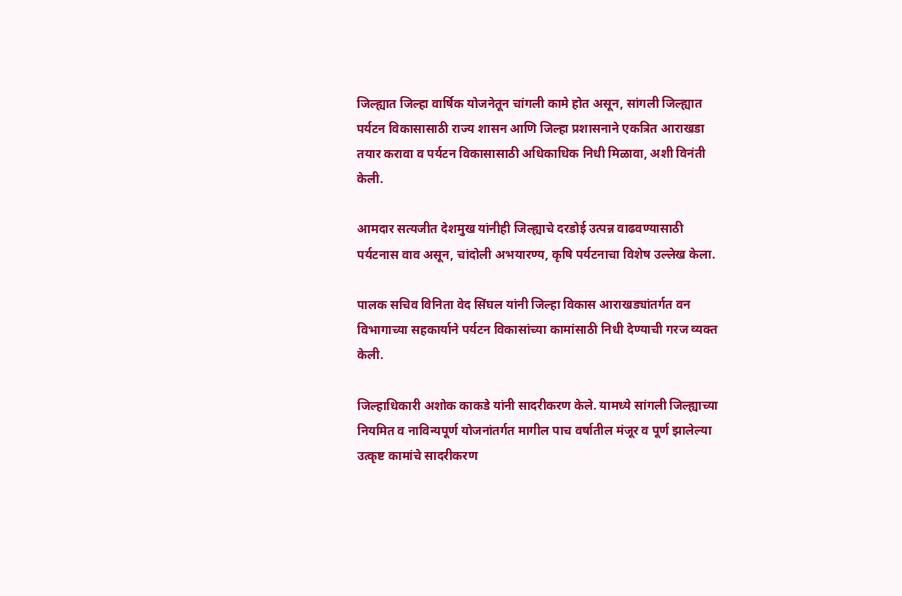जिल्ह्यात जिल्हा वार्षिक योजनेतून चांगली कामे होत असून, सांगली जिल्ह्यात पर्यटन विकासासाठी राज्य शासन आणि जिल्हा प्रशासनाने एकत्रित आराखडा तयार करावा व पर्यटन विकासासाठी अधिकाधिक निधी मिळावा, अशी विनंती केली.

आमदार सत्यजीत देशमुख यांनीही जिल्ह्याचे दरडोई उत्पन्न वाढवण्यासाठी पर्यटनास वाव असून, चांदोली अभयारण्य, कृषि पर्यटनाचा विशेष उल्लेख केला.

पालक सचिव विनिता वेद सिंघल यांनी जिल्हा विकास आराखड्यांतर्गत वन विभागाच्या सहकार्याने पर्यटन विकासांच्या कामांसाठी निधी देण्याची गरज व्यक्त केली.

जिल्हाधिकारी अशोक काकडे यांनी सादरीकरण केले. यामध्ये सांगली जिल्ह्याच्या नियमित व नाविन्यपूर्ण योजनांतर्गत मागील पाच वर्षातील मंजूर व पूर्ण झालेल्या उत्कृष्ट कामांचे सादरीकरण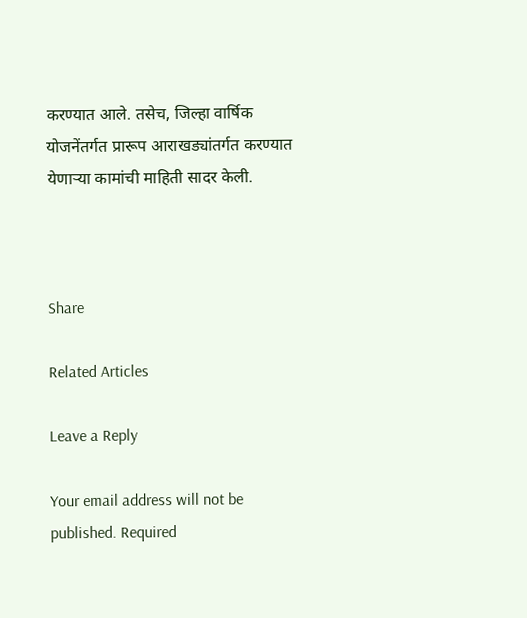करण्यात आले. तसेच, जिल्हा वार्षिक योजनेंतर्गत प्रारूप आराखड्यांतर्गत करण्यात येणाऱ्या कामांची माहिती सादर केली.



Share

Related Articles

Leave a Reply

Your email address will not be published. Required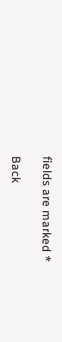fields are marked *

Back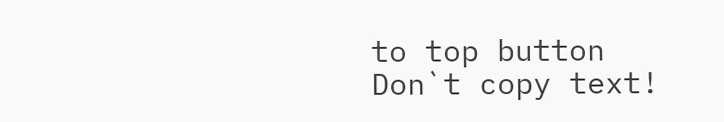to top button
Don`t copy text!